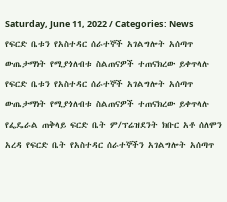Saturday, June 11, 2022 / Categories: News የፍርድ ቤቱን የአስተዳር ሰራተኞች አገልግሎት አሰጣጥ ውጤታማነት የሚያጎለብቱ ስልጠናዎች ተጠናክረው ይቀጥላሉ የፍርድ ቤቱን የአስተዳር ሰራተኞች አገልግሎት አሰጣጥ ውጤታማነት የሚያጎለብቱ ስልጠናዎች ተጠናክረው ይቀጥላሉ የፌዴራል ጠቅላይ ፍርድ ቤት ም/ፕሬዝደንት ክቡር አቶ ሰለሞን አረዳ የፍርድ ቤት የአስተዳር ሰራተኞችን አገልግሎት አሰጣጥ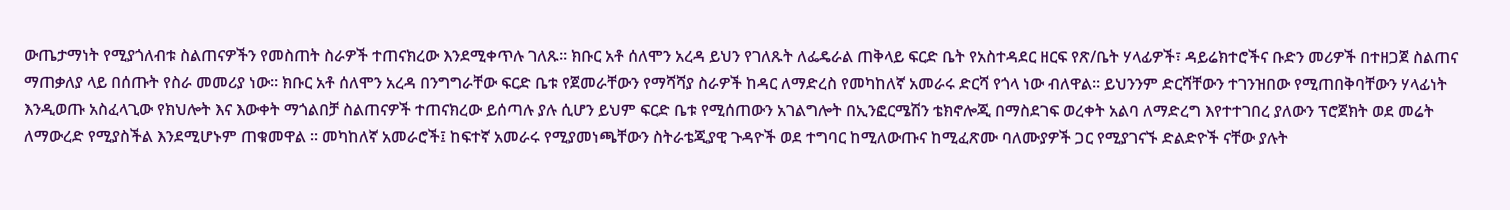ውጤታማነት የሚያጎለብቱ ስልጠናዎችን የመስጠት ስራዎች ተጠናክረው እንደሚቀጥሉ ገለጹ፡፡ ክቡር አቶ ሰለሞን አረዳ ይህን የገለጹት ለፌዴራል ጠቅላይ ፍርድ ቤት የአስተዳደር ዘርፍ የጽ/ቤት ሃላፊዎች፣ ዳይሬክተሮችና ቡድን መሪዎች በተዘጋጀ ስልጠና ማጠቃለያ ላይ በሰጡት የስራ መመሪያ ነው፡፡ ክቡር አቶ ሰለሞን አረዳ በንግግራቸው ፍርድ ቤቱ የጀመራቸውን የማሻሻያ ስራዎች ከዳር ለማድረስ የመካከለኛ አመራሩ ድርሻ የጎላ ነው ብለዋል፡፡ ይህንንም ድርሻቸውን ተገንዝበው የሚጠበቅባቸውን ሃላፊነት እንዲወጡ አስፈላጊው የክህሎት እና እውቀት ማጎልበቻ ስልጠናዎች ተጠናክረው ይሰጣሉ ያሉ ሲሆን ይህም ፍርድ ቤቱ የሚሰጠውን አገልግሎት በኢንፎርሜሽን ቴክኖሎጂ በማስደገፍ ወረቀት አልባ ለማድረግ እየተተገበረ ያለውን ፕሮጀክት ወደ መሬት ለማውረድ የሚያስችል እንደሚሆኑም ጠቁመዋል ፡፡ መካከለኛ አመራሮች፤ ከፍተኛ አመራሩ የሚያመነጫቸውን ስትራቴጂያዊ ጉዳዮች ወደ ተግባር ከሚለውጡና ከሚፈጽሙ ባለሙያዎች ጋር የሚያገናኙ ድልድዮች ናቸው ያሉት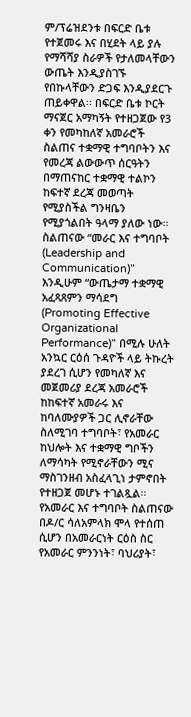ም/ፕሬዝደንቱ በፍርድ ቤቱ የተጀመሩ እና በሂደት ላይ ያሉ የማሻሻያ ስራዎች የታለመላቸውን ውጤት እንዲያስገኙ የበኩላቸውን ድጋፍ እንዲያደርጉ ጠይቀዋል፡፡ በፍርድ ቤቱ ኮርት ማናጀር አማካኝት የተዘጋጀው የ3 ቀን የመካከለኛ አመራሮች ስልጠና ተቋማዊ ተግባቦትን እና የመረጃ ልውውጥ ሰርዓትን በማጠናከር ተቋማዊ ተልኮን ከፍተኛ ደረጃ መወጣት የሚያስችል ግንዛቤን የሚያጎልበት ዓላማ ያለው ነው፡፡ ስልጠናው “መራር እና ተግባቦት (Leadership and Communication)” እንዲሁም “ውጤታማ ተቋማዊ አፈጻጸምን ማሳደግ (Promoting Effective Organizational Performance)” በሚሉ ሁለት አንኳር ርዕሰ ጉዳዮች ላይ ትኩረት ያደረገ ሲሆን የመካለኛ እና መጀመሪያ ደረጃ አመራሮች ከከፍተኛ አመራሩ እና ከባለሙያዎች ጋር ሊኖራቸው ስለሚገባ ተግባቦት፣ የአመራር ከህሎት እና ተቋማዊ ግቦችን ለማሳካት የሚኖራቸውን ሚና ማስገንዘብ አስፈላጊነ ታምኖበት የተዘጋጀ መሆኑ ተገልጿል፡፡ የአመራር እና ተግባቦት ስልጠናው በዶ/ር ሳለአምላክ ሞላ የተሰጠ ሲሆን በአመራርነት ርዕስ ስር የአመራር ምንንነት፣ ባህሪያት፣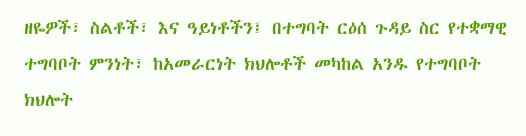ዘዬዎች፣ ስልቶች፣ እና ዓይነቶችን፤ በተግባት ርዕሰ ጉዳይ ስር የተቋማዊ ተግባቦት ምንነት፣ ከአመራርነት ክህሎቶች መካከል አንዱ የተግባቦት ክህሎት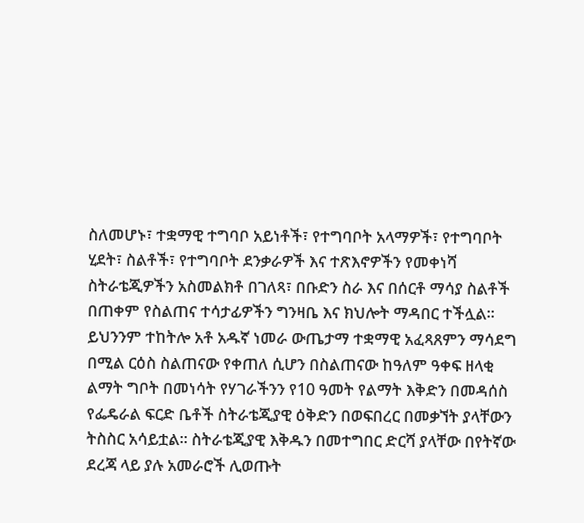ስለመሆኑ፣ ተቋማዊ ተግባቦ አይነቶች፣ የተግባቦት አላማዎች፣ የተግባቦት ሂደት፣ ስልቶች፣ የተግባቦት ደንቃራዎች እና ተጽእኖዎችን የመቀነሻ ስትራቴጂዎችን አስመልክቶ በገለጻ፣ በቡድን ስራ እና በሰርቶ ማሳያ ስልቶች በጠቀም የስልጠና ተሳታፊዎችን ግንዛቤ እና ክህሎት ማዳበር ተችሏል፡፡ ይህንንም ተከትሎ አቶ አዱኛ ነመራ ውጤታማ ተቋማዊ አፈጻጸምን ማሳደግ በሚል ርዕስ ስልጠናው የቀጠለ ሲሆን በስልጠናው ከዓለም ዓቀፍ ዘላቂ ልማት ግቦት በመነሳት የሃገራችንን የ10 ዓመት የልማት እቅድን በመዳሰስ የፌዴራል ፍርድ ቤቶች ስትራቴጂያዊ ዕቅድን በወፍበረር በመቃኘት ያላቸውን ትስስር አሳይቷል፡፡ ስትራቴጂያዊ እቅዱን በመተግበር ድርሻ ያላቸው በየትኛው ደረጃ ላይ ያሉ አመራሮች ሊወጡት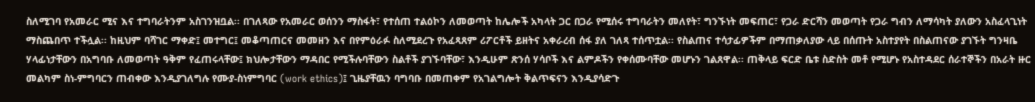ስለሚገባ የአመራር ሚና እና ተግባራትንም አስገንዝቧል፡፡ በገለጻው የአመራር ወሰንን ማስፋት፣ የተሰጠ ተልዕኮን ለመወጣት ከሌሎች አካላት ጋር በጋራ የሚሰሩ ተግባራትን መለየት፣ ግንኙነት መፍጠር፣ የጋራ ድርሻን መወጣት የጋራ ግብን ለማሳካት ያለውን አስፈላጊነት ማስጨበጥ ተችሏል፡፡ ከዚህም ባሻገር ማቀድ፤ መተግር፤ መቆጣጠርና መመዘን እና በየምዕራፉ ስለሚደረጉ የአፈጻጸም ሪፖርቶች ይዘትና አቀራረብ ሰፋ ያለ ገለጻ ተሰጥቷል፡፡ የስልጠና ተሳታፊዎችም በማጠቃለያው ላይ በሰጡት አስተያየት በስልጠናው ያገኙት ግንዛቤ ሃላፊነታቸውን በአግባቡ ለመወጣት ዓቅም የፈጠሩላቸው፤ ክህሎታቸውን ማዳበር የሚችሉባቸውን ስልቶች ያገኙባቸው፣ እንዲሁም ጽንሰ ሃሳቦች እና ልምዶችን የቀሰሙባቸው መሆኑን ገልጸዋል፡፡ ጠቅላይ ፍርድ ቤቱ ስድስት መቶ የሚሆኑ የአስተዳደር ሰራተኞችን በአራት ዙር መልካም ስነ-ምግባርን ጠብቀው እንዲያገለግሉ የሙያ-ስነምግባር (work ethics)፤ ጊዜያቸዉን ባግባቡ በመጠቀም የአገልግሎት ቅልጥፍናን እንዲያሳድጉ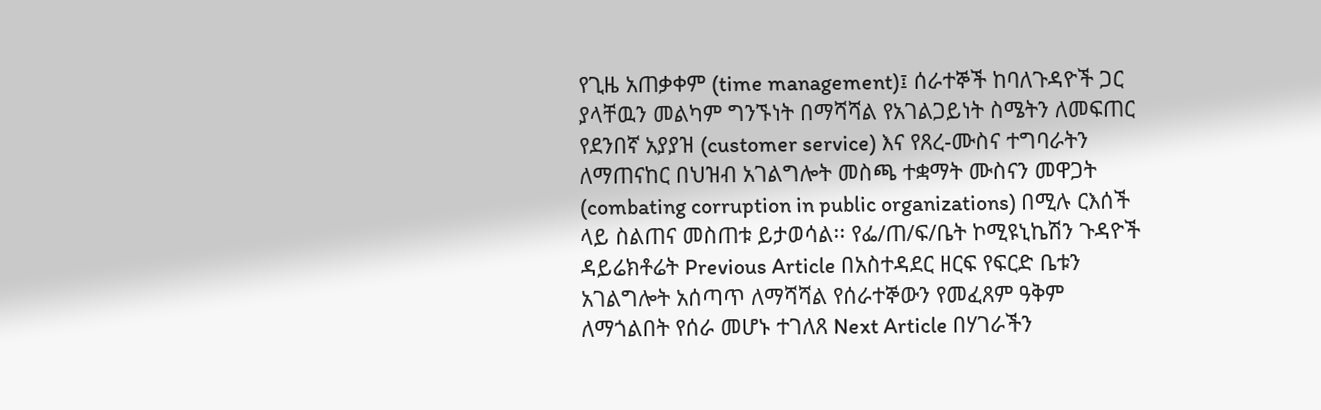የጊዜ አጠቃቀም (time management)፤ ሰራተኞች ከባለጉዳዮች ጋር ያላቸዉን መልካም ግንኙነት በማሻሻል የአገልጋይነት ስሜትን ለመፍጠር የደንበኛ አያያዝ (customer service) እና የጸረ-ሙስና ተግባራትን ለማጠናከር በህዝብ አገልግሎት መስጫ ተቋማት ሙስናን መዋጋት (combating corruption in public organizations) በሚሉ ርእሰች ላይ ስልጠና መስጠቱ ይታወሳል፡፡ የፌ/ጠ/ፍ/ቤት ኮሚዩኒኬሽን ጉዳዮች ዳይሬክቶሬት Previous Article በአስተዳደር ዘርፍ የፍርድ ቤቱን አገልግሎት አሰጣጥ ለማሻሻል የሰራተኞውን የመፈጸም ዓቅም ለማጎልበት የሰራ መሆኑ ተገለጸ Next Article በሃገራችን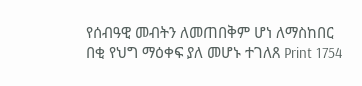የሰብዓዊ መብትን ለመጠበቅም ሆነ ለማስከበር በቂ የህግ ማዕቀፍ ያለ መሆኑ ተገለጸ Print 1754